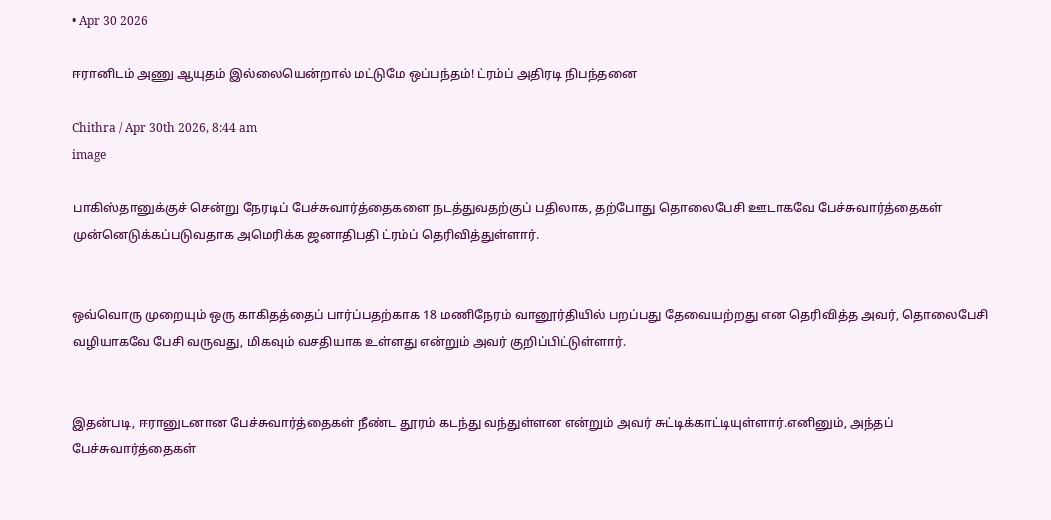• Apr 30 2026

ஈரானிடம் அணு ஆயுதம் இல்லையென்றால் மட்டுமே ஒப்பந்தம்! ட்ரம்ப் அதிரடி நிபந்தனை

Chithra / Apr 30th 2026, 8:44 am
image

பாகிஸ்தானுக்குச் சென்று நேரடிப் பேச்சுவார்த்தைகளை நடத்துவதற்குப் பதிலாக, தற்போது தொலைபேசி ஊடாகவே பேச்சுவார்த்தைகள் முன்னெடுக்கப்படுவதாக அமெரிக்க ஜனாதிபதி ட்ரம்ப் தெரிவித்துள்ளார்.


ஒவ்வொரு முறையும் ஒரு காகிதத்தைப் பார்ப்பதற்காக 18 மணிநேரம் வானூர்தியில் பறப்பது தேவையற்றது என தெரிவித்த அவர், தொலைபேசி வழியாகவே பேசி வருவது, மிகவும் வசதியாக உள்ளது என்றும் அவர் குறிப்பிட்டுள்ளார்.


இதன்படி, ஈரானுடனான பேச்சுவார்த்தைகள் நீண்ட தூரம் கடந்து வந்துள்ளன என்றும் அவர் சுட்டிக்காட்டியுள்ளார்.எனினும், அந்தப் பேச்சுவார்த்தைகள்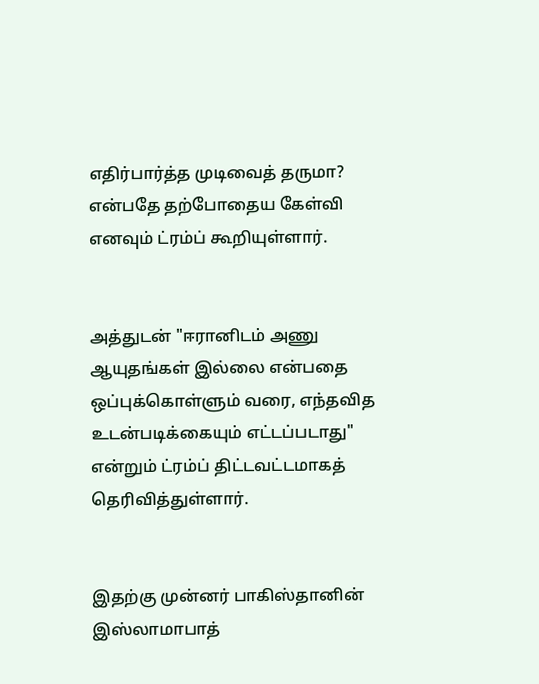எதிர்பார்த்த முடிவைத் தருமா? என்பதே தற்போதைய கேள்வி எனவும் ட்ரம்ப் கூறியுள்ளார்.


அத்துடன் "ஈரானிடம் அணு ஆயுதங்கள் இல்லை என்பதை ஒப்புக்கொள்ளும் வரை, எந்தவித உடன்படிக்கையும் எட்டப்படாது" என்றும் ட்ரம்ப் திட்டவட்டமாகத் தெரிவித்துள்ளார்.


இதற்கு முன்னர் பாகிஸ்தானின் இஸ்லாமாபாத்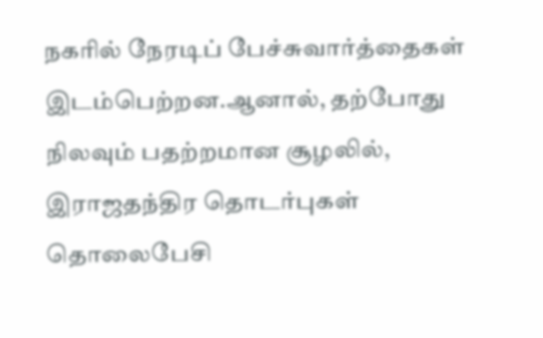நகரில் நேரடிப் பேச்சுவார்த்தைகள் இடம்பெற்றன.ஆனால், தற்போது நிலவும் பதற்றமான சூழலில், இராஜதந்திர தொடர்புகள் தொலைபேசி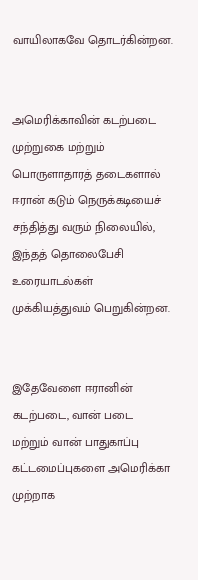வாயிலாகவே தொடர்கின்றன.


அமெரிக்காவின் கடற்படை முற்றுகை மற்றும் பொருளாதாரத் தடைகளால் ஈரான் கடும் நெருக்கடியைச் சந்தித்து வரும் நிலையில், இந்தத் தொலைபேசி உரையாடல்கள் முக்கியத்துவம் பெறுகின்றன.


இதேவேளை ஈரானின் கடற்படை, வான் படை மற்றும் வான் பாதுகாப்பு கட்டமைப்புகளை அமெரிக்கா முற்றாக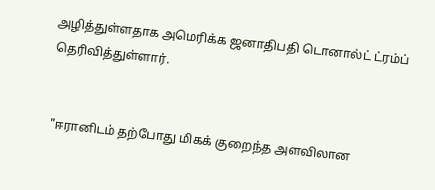அழித்துள்ளதாக அமெரிக்க ஜனாதிபதி டொனால்ட் ட்ரம்ப் தெரிவித்துள்ளார்.


 "ஈரானிடம் தற்போது மிகக் குறைந்த அளவிலான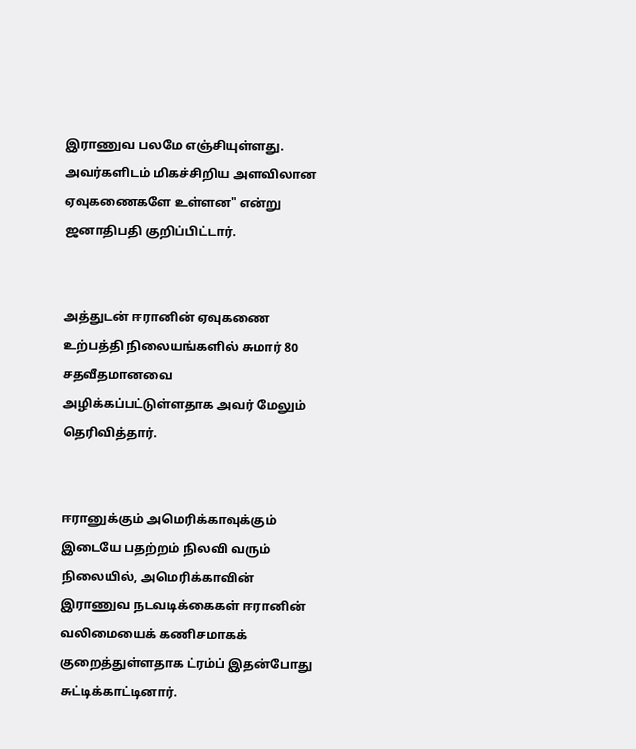இராணுவ பலமே எஞ்சியுள்ளது. அவர்களிடம் மிகச்சிறிய அளவிலான ஏவுகணைகளே உள்ளன" என்று ஜனாதிபதி குறிப்பிட்டார்.


அத்துடன் ஈரானின் ஏவுகணை உற்பத்தி நிலையங்களில் சுமார் 80 சதவீதமானவை அழிக்கப்பட்டுள்ளதாக அவர் மேலும் தெரிவித்தார்.


ஈரானுக்கும் அமெரிக்காவுக்கும் இடையே பதற்றம் நிலவி வரும் நிலையில், அமெரிக்காவின் இராணுவ நடவடிக்கைகள் ஈரானின் வலிமையைக் கணிசமாகக் குறைத்துள்ளதாக ட்ரம்ப் இதன்போது சுட்டிக்காட்டினார்.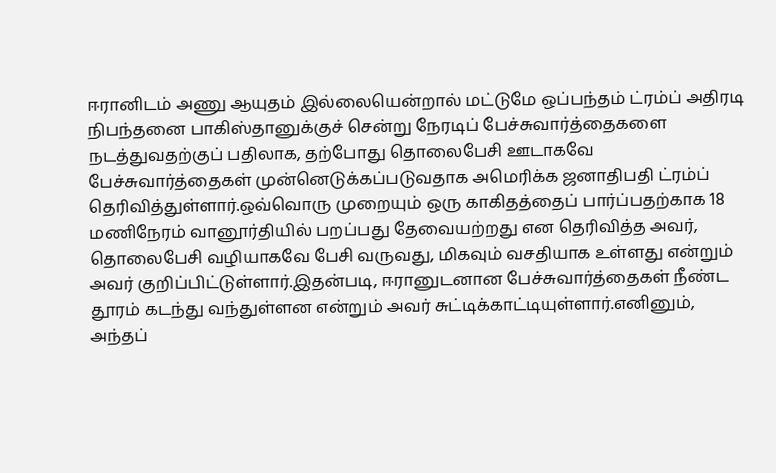ஈரானிடம் அணு ஆயுதம் இல்லையென்றால் மட்டுமே ஒப்பந்தம் ட்ரம்ப் அதிரடி நிபந்தனை பாகிஸ்தானுக்குச் சென்று நேரடிப் பேச்சுவார்த்தைகளை நடத்துவதற்குப் பதிலாக, தற்போது தொலைபேசி ஊடாகவே பேச்சுவார்த்தைகள் முன்னெடுக்கப்படுவதாக அமெரிக்க ஜனாதிபதி ட்ரம்ப் தெரிவித்துள்ளார்.ஒவ்வொரு முறையும் ஒரு காகிதத்தைப் பார்ப்பதற்காக 18 மணிநேரம் வானூர்தியில் பறப்பது தேவையற்றது என தெரிவித்த அவர், தொலைபேசி வழியாகவே பேசி வருவது, மிகவும் வசதியாக உள்ளது என்றும் அவர் குறிப்பிட்டுள்ளார்.இதன்படி, ஈரானுடனான பேச்சுவார்த்தைகள் நீண்ட தூரம் கடந்து வந்துள்ளன என்றும் அவர் சுட்டிக்காட்டியுள்ளார்.எனினும், அந்தப்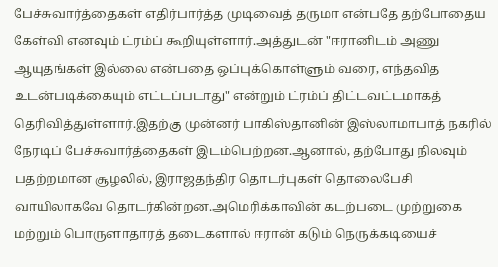பேச்சுவார்த்தைகள் எதிர்பார்த்த முடிவைத் தருமா என்பதே தற்போதைய கேள்வி எனவும் ட்ரம்ப் கூறியுள்ளார்.அத்துடன் "ஈரானிடம் அணு ஆயுதங்கள் இல்லை என்பதை ஒப்புக்கொள்ளும் வரை, எந்தவித உடன்படிக்கையும் எட்டப்படாது" என்றும் ட்ரம்ப் திட்டவட்டமாகத் தெரிவித்துள்ளார்.இதற்கு முன்னர் பாகிஸ்தானின் இஸ்லாமாபாத் நகரில் நேரடிப் பேச்சுவார்த்தைகள் இடம்பெற்றன.ஆனால், தற்போது நிலவும் பதற்றமான சூழலில், இராஜதந்திர தொடர்புகள் தொலைபேசி வாயிலாகவே தொடர்கின்றன.அமெரிக்காவின் கடற்படை முற்றுகை மற்றும் பொருளாதாரத் தடைகளால் ஈரான் கடும் நெருக்கடியைச்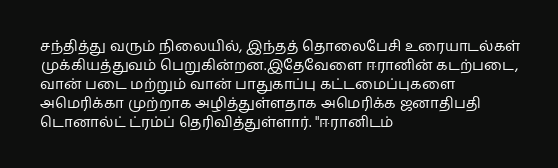சந்தித்து வரும் நிலையில், இந்தத் தொலைபேசி உரையாடல்கள் முக்கியத்துவம் பெறுகின்றன.இதேவேளை ஈரானின் கடற்படை, வான் படை மற்றும் வான் பாதுகாப்பு கட்டமைப்புகளை அமெரிக்கா முற்றாக அழித்துள்ளதாக அமெரிக்க ஜனாதிபதி டொனால்ட் ட்ரம்ப் தெரிவித்துள்ளார். "ஈரானிடம்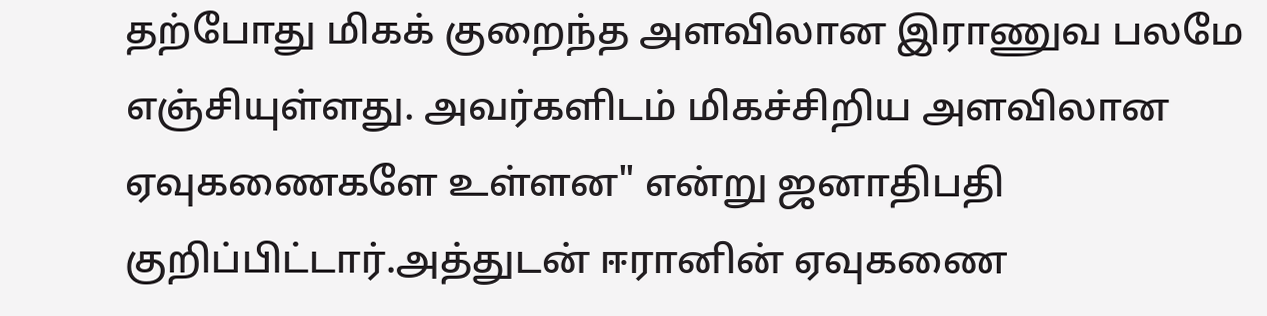தற்போது மிகக் குறைந்த அளவிலான இராணுவ பலமே எஞ்சியுள்ளது. அவர்களிடம் மிகச்சிறிய அளவிலான ஏவுகணைகளே உள்ளன" என்று ஜனாதிபதி குறிப்பிட்டார்.அத்துடன் ஈரானின் ஏவுகணை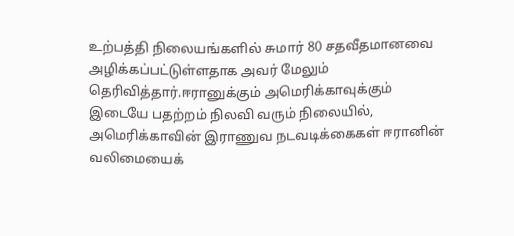உற்பத்தி நிலையங்களில் சுமார் 80 சதவீதமானவை அழிக்கப்பட்டுள்ளதாக அவர் மேலும் தெரிவித்தார்.ஈரானுக்கும் அமெரிக்காவுக்கும் இடையே பதற்றம் நிலவி வரும் நிலையில், அமெரிக்காவின் இராணுவ நடவடிக்கைகள் ஈரானின் வலிமையைக்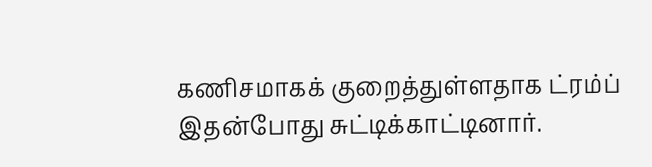கணிசமாகக் குறைத்துள்ளதாக ட்ரம்ப் இதன்போது சுட்டிக்காட்டினார்.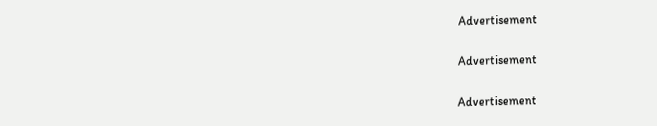Advertisement

Advertisement

Advertisement